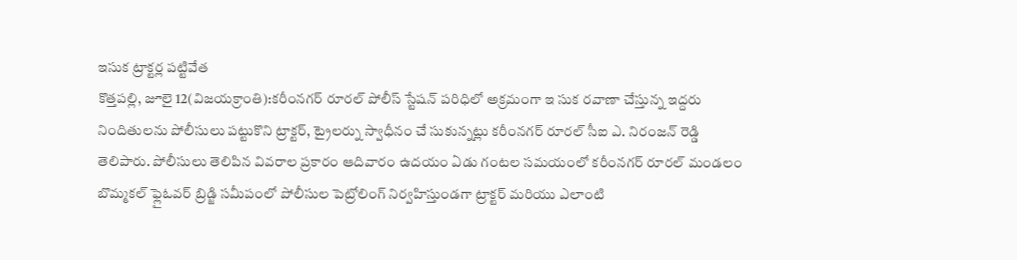ఇసుక ట్రాక్టర్ల పట్టివేత
కొత్తపల్లి, జూలై 12(విజయక్రాంతి):కరీంనగర్ రూరల్ పోలీస్ స్టేషన్ పరిధిలో అక్రమంగా ఇ సుక రవాణా చేస్తున్న ఇద్దరు నిందితులను పోలీసులు పట్టుకొని ట్రాక్టర్, ట్రైలర్ను స్వాధీనం చే సుకున్నట్లు కరీంనగర్ రూరల్ సీఐ ఎ. నిరంజన్ రెడ్డి తెలిపారు. పోలీసులు తెలిపిన వివరాల ప్రకారం ఆదివారం ఉదయం ఏడు గంటల సమయంలో కరీంనగర్ రూరల్ మండలం బొమ్మకల్ ఫ్లైఓవర్ బ్రిడ్జి సమీపంలో పోలీసుల పెట్రోలింగ్ నిర్వహిస్తుండగా ట్రాక్టర్ మరియు ఎలాంటి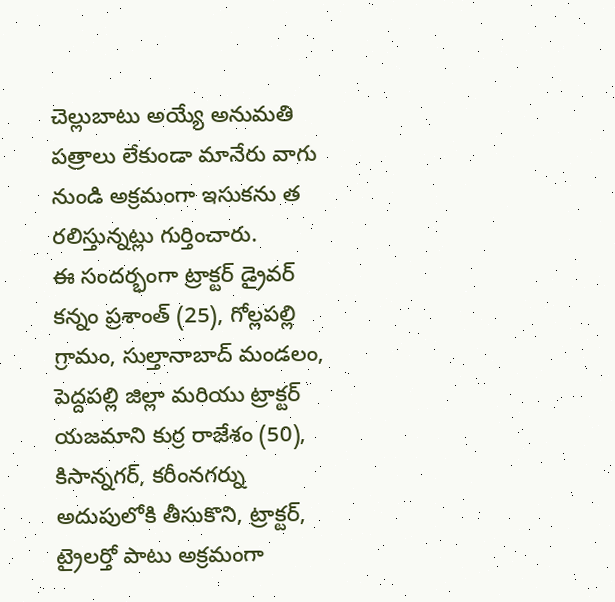చెల్లుబాటు అయ్యే అనుమతి పత్రాలు లేకుండా మానేరు వాగు నుండి అక్రమంగా ఇసుకను త రలిస్తున్నట్లు గుర్తించారు.
ఈ సందర్భంగా ట్రాక్టర్ డ్రైవర్ కన్నం ప్రశాంత్ (25), గోల్లపల్లి గ్రామం, సుల్తానాబాద్ మండలం, పెద్దపల్లి జిల్లా మరియు ట్రాక్టర్ యజమాని కుర్ర రాజేశం (50), కిసాన్నగర్, కరీంనగర్ను అదుపులోకి తీసుకొని, ట్రాక్టర్, ట్రైలర్తో పాటు అక్రమంగా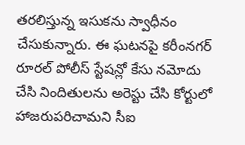తరలిస్తున్న ఇసుకను స్వాధీనం చేసుకున్నారు. ఈ ఘటనపై కరీంనగర్ రూరల్ పోలీస్ స్టేషన్లో కేసు నమోదు చేసి నిందితులను అరెస్టు చేసి కోర్టులో హాజరుపరిచామని సీఐ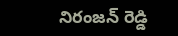నిరంజన్ రెడ్డి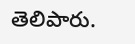తెలిపారు.